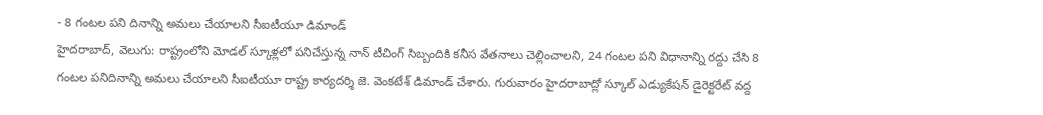- 8 గంటల పని దినాన్ని అమలు చేయాలని సీఐటీయూ డిమాండ్
హైదరాబాద్, వెలుగు: రాష్ట్రంలోని మోడల్ స్కూళ్లలో పనిచేస్తున్న నాన్ టీచింగ్ సిబ్బందికి కనీస వేతనాలు చెల్లించాలని, 24 గంటల పని విధానాన్ని రద్దు చేసి 8 గంటల పనిదినాన్ని అమలు చేయాలని సీఐటీయూ రాష్ట్ర కార్యదర్శి జె. వెంకటేశ్ డిమాండ్ చేశారు. గురువారం హైదరాబాద్లో స్కూల్ ఎడ్యుకేషన్ డైరెక్టరేట్ వద్ద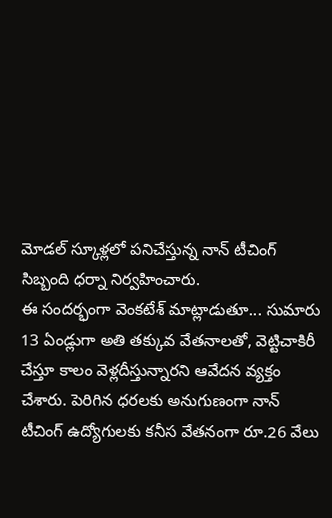మోడల్ స్కూళ్లలో పనిచేస్తున్న నాన్ టీచింగ్ సిబ్బంది ధర్నా నిర్వహించారు.
ఈ సందర్భంగా వెంకటేశ్ మాట్లాడుతూ... సుమారు 13 ఏండ్లుగా అతి తక్కువ వేతనాలతో, వెట్టిచాకిరీ చేస్తూ కాలం వెళ్లదీస్తున్నారని ఆవేదన వ్యక్తం చేశారు. పెరిగిన ధరలకు అనుగుణంగా నాన్ టీచింగ్ ఉద్యోగులకు కనీస వేతనంగా రూ.26 వేలు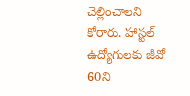చెల్లించాలని కోరారు. హాస్టల్ ఉద్యోగులకు జీవో 60ని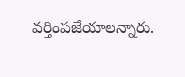వర్తింపజేయాలన్నారు.